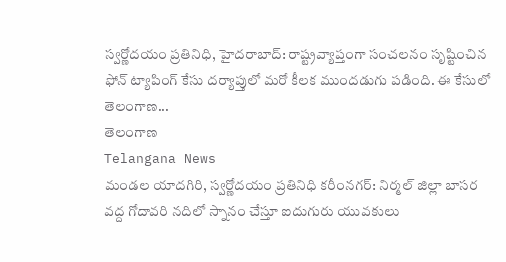స్వర్ణోదయం ప్రతినిధి, హైదరాబాద్: రాష్ట్రవ్యాప్తంగా సంచలనం సృష్టించిన ఫోన్ ట్యాపింగ్ కేసు దర్యాప్తులో మరో కీలక ముందడుగు పడింది. ఈ కేసులో తెలంగాణ...
తెలంగాణ
Telangana News
మండల యాదగిరి, స్వర్ణోదయం ప్రతినిధి కరీంనగర్: నిర్మల్ జిల్లా బాసర వద్ద గోదావరి నదిలో స్నానం చేస్తూ ఐదుగురు యువకులు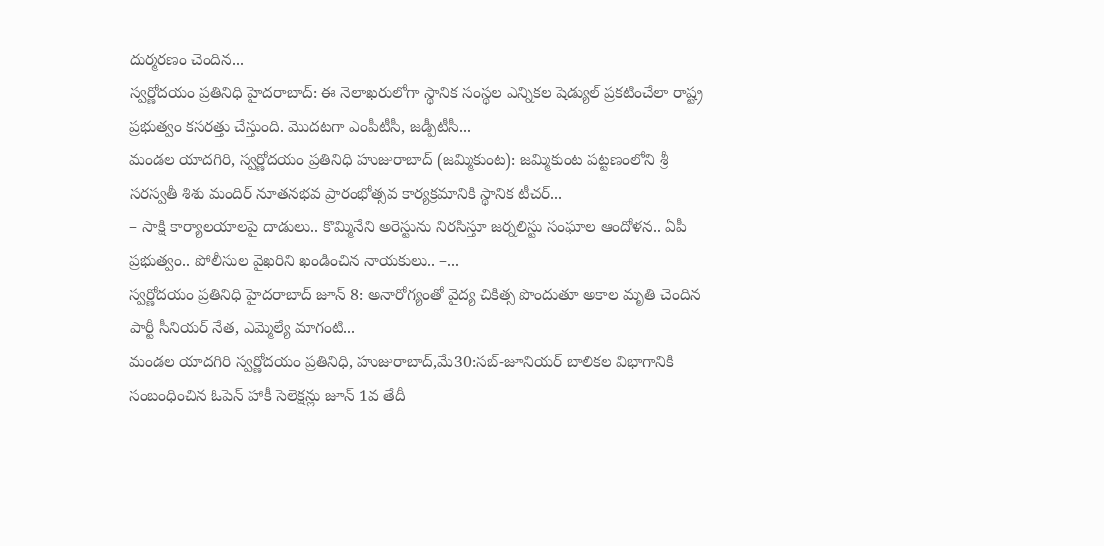దుర్మరణం చెందిన...
స్వర్ణోదయం ప్రతినిధి హైదరాబాద్: ఈ నెలాఖరులోగా స్థానిక సంస్థల ఎన్నికల షెడ్యుల్ ప్రకటించేలా రాష్ట్ర ప్రభుత్వం కసరత్తు చేస్తుంది. మొదటగా ఎంపీటీసీ, జడ్పీటీసీ...
మండల యాదగిరి, స్వర్ణోదయం ప్రతినిధి హుజురాబాద్ (జమ్మికుంట): జమ్మికుంట పట్టణంలోని శ్రీ సరస్వతీ శిశు మందిర్ నూతనభవ ప్రారంభోత్సవ కార్యక్రమానికి స్థానిక టీచర్...
– సాక్షి కార్యాలయాలపై దాడులు.. కొమ్మినేని అరెస్టును నిరసిస్తూ జర్నలిస్టు సంఘాల ఆందోళన.. ఏపీ ప్రభుత్వం.. పోలీసుల వైఖరిని ఖండించిన నాయకులు.. –...
స్వర్ణోదయం ప్రతినిధి హైదరాబాద్ జూన్ 8: అనారోగ్యంతో వైద్య చికిత్స పొందుతూ అకాల మృతి చెందిన పార్టీ సీనియర్ నేత, ఎమ్మెల్యే మాగంటి...
మండల యాదగిరి స్వర్ణోదయం ప్రతినిధి, హుజురాబాద్,మే30:సబ్-జూనియర్ బాలికల విభాగానికి సంబంధించిన ఓపెన్ హాకీ సెలెక్షన్లు జూన్ 1వ తేదీ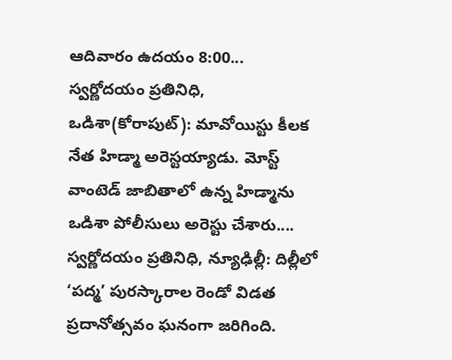ఆదివారం ఉదయం 8:00...
స్వర్ణోదయం ప్రతినిధి, ఒడిశా(కోరాపుట్): మావోయిస్టు కీలక నేత హిడ్మా అరెస్టయ్యాడు. మోస్ట్ వాంటెడ్ జాబితాలో ఉన్న హిడ్మాను ఒడిశా పోలీసులు అరెస్టు చేశారు....
స్వర్ణోదయం ప్రతినిధి, న్యూఢిల్లీ: దిల్లీలో ‘పద్మ’ పురస్కారాల రెండో విడత ప్రదానోత్సవం ఘనంగా జరిగింది.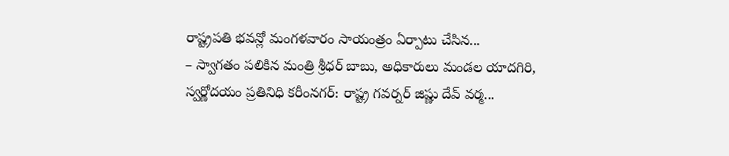రాష్ట్రపతి భవన్లో మంగళవారం సాయంత్రం ఏర్పాటు చేసిన...
– స్వాగతం పలికిన మంత్రి శ్రీధర్ బాబు, అధికారులు మండల యాదగిరి, స్వర్ణోదయం ప్రతినిధి కరీంనగర్: రాష్ట్ర గవర్నర్ జిష్ణు దేవ్ వర్మ...